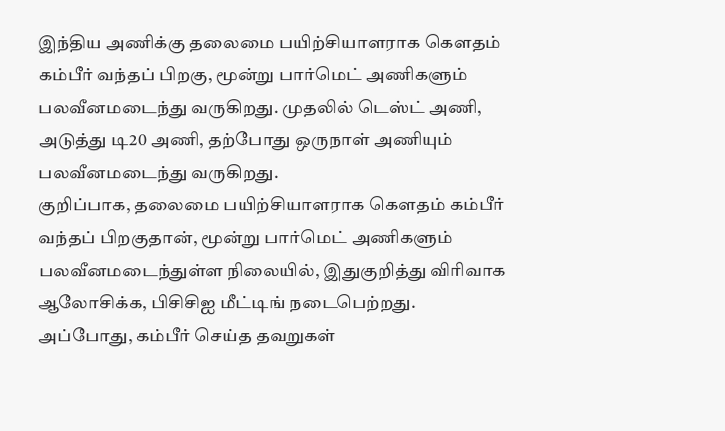இந்திய அணிக்கு தலைமை பயிற்சியாளராக கௌதம் கம்பீர் வந்தப் பிறகு, மூன்று பார்மெட் அணிகளும் பலவீனமடைந்து வருகிறது. முதலில் டெஸ்ட் அணி, அடுத்து டி20 அணி, தற்போது ஒருநாள் அணியும் பலவீனமடைந்து வருகிறது.
குறிப்பாக, தலைமை பயிற்சியாளராக கௌதம் கம்பீர் வந்தப் பிறகுதான், மூன்று பார்மெட் அணிகளும் பலவீனமடைந்துள்ள நிலையில், இதுகுறித்து விரிவாக ஆலோசிக்க, பிசிசிஐ மீட்டிங் நடைபெற்றது.
அப்போது, கம்பீர் செய்த தவறுகள்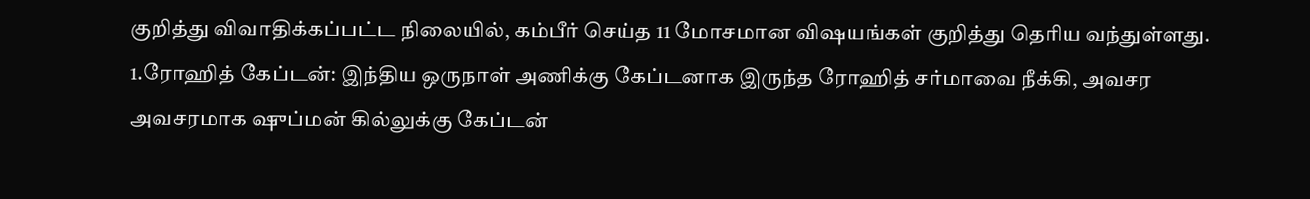குறித்து விவாதிக்கப்பட்ட நிலையில், கம்பீர் செய்த 11 மோசமான விஷயங்கள் குறித்து தெரிய வந்துள்ளது.
1.ரோஹித் கேப்டன்: இந்திய ஒருநாள் அணிக்கு கேப்டனாக இருந்த ரோஹித் சர்மாவை நீக்கி, அவசர அவசரமாக ஷுப்மன் கில்லுக்கு கேப்டன்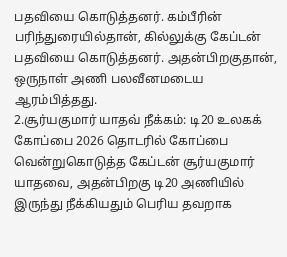பதவியை கொடுத்தனர். கம்பீரின் பரிந்துரையில்தான், கில்லுக்கு கேப்டன் பதவியை கொடுத்தனர். அதன்பிறகுதான், ஒருநாள் அணி பலவீனமடைய ஆரம்பித்தது.
2.சூர்யகுமார் யாதவ் நீக்கம்: டி20 உலகக் கோப்பை 2026 தொடரில் கோப்பை வென்றுகொடுத்த கேப்டன் சூர்யகுமார் யாதவை, அதன்பிறகு டி20 அணியில் இருந்து நீக்கியதும் பெரிய தவறாக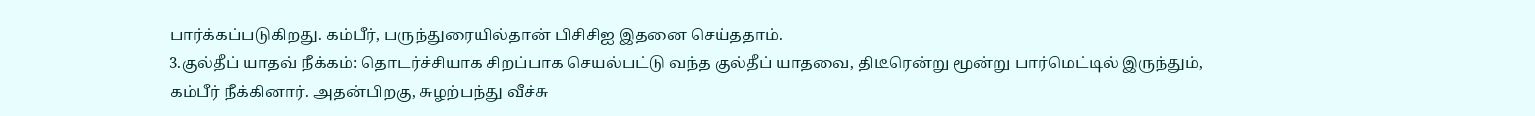பார்க்கப்படுகிறது. கம்பீர், பருந்துரையில்தான் பிசிசிஐ இதனை செய்ததாம்.
3.குல்தீப் யாதவ் நீக்கம்: தொடர்ச்சியாக சிறப்பாக செயல்பட்டு வந்த குல்தீப் யாதவை, திடீரென்று மூன்று பார்மெட்டில் இருந்தும், கம்பீர் நீக்கினார். அதன்பிறகு, சுழற்பந்து வீச்சு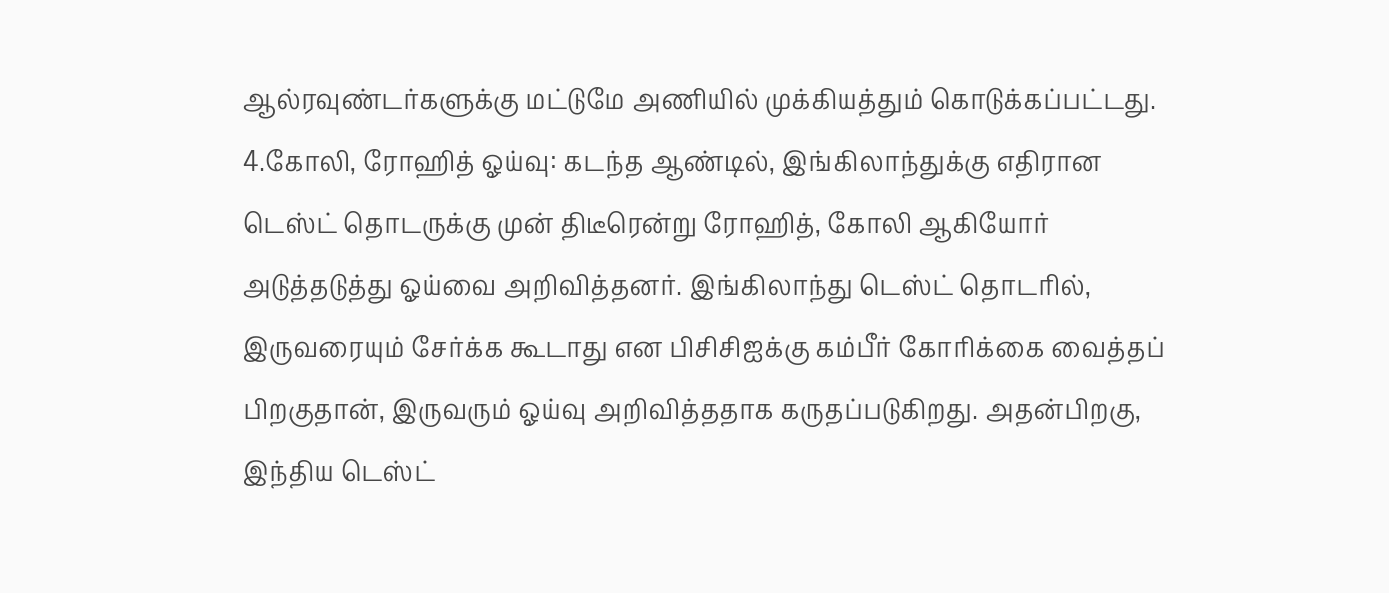ஆல்ரவுண்டர்களுக்கு மட்டுமே அணியில் முக்கியத்தும் கொடுக்கப்பட்டது.
4.கோலி, ரோஹித் ஓய்வு: கடந்த ஆண்டில், இங்கிலாந்துக்கு எதிரான டெஸ்ட் தொடருக்கு முன் திடீரென்று ரோஹித், கோலி ஆகியோர் அடுத்தடுத்து ஓய்வை அறிவித்தனர். இங்கிலாந்து டெஸ்ட் தொடரில், இருவரையும் சேர்க்க கூடாது என பிசிசிஐக்கு கம்பீர் கோரிக்கை வைத்தப் பிறகுதான், இருவரும் ஓய்வு அறிவித்ததாக கருதப்படுகிறது. அதன்பிறகு, இந்திய டெஸ்ட்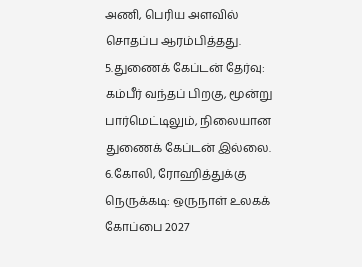அணி, பெரிய அளவில் சொதப்ப ஆரம்பித்தது.
5.துணைக் கேப்டன் தேர்வு: கம்பீர் வந்தப் பிறகு, மூன்று பார்மெட்டிலும், நிலையான துணைக் கேப்டன் இல்லை.
6.கோலி, ரோஹித்துக்கு நெருக்கடி: ஒருநாள் உலகக் கோப்பை 2027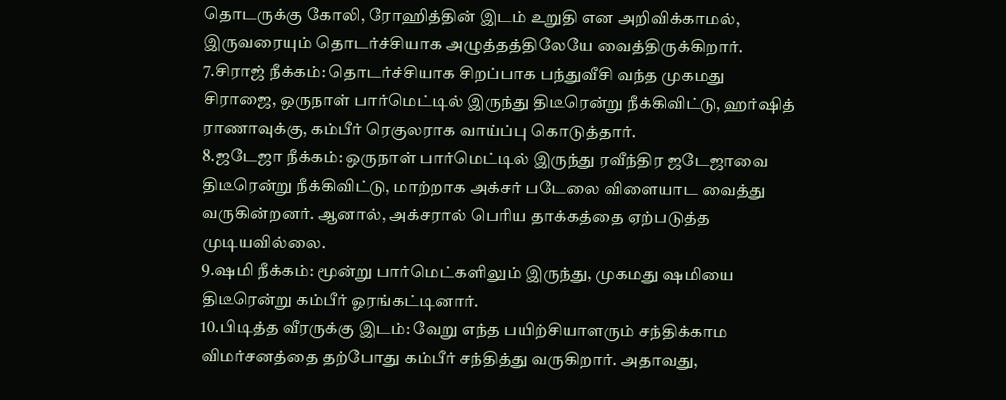தொடருக்கு கோலி, ரோஹித்தின் இடம் உறுதி என அறிவிக்காமல், இருவரையும் தொடர்ச்சியாக அழுத்தத்திலேயே வைத்திருக்கிறார்.
7.சிராஜ் நீக்கம்: தொடர்ச்சியாக சிறப்பாக பந்துவீசி வந்த முகமது சிராஜை, ஒருநாள் பார்மெட்டில் இருந்து திடீரென்று நீக்கிவிட்டு, ஹர்ஷித் ராணாவுக்கு, கம்பீர் ரெகுலராக வாய்ப்பு கொடுத்தார்.
8.ஜடேஜா நீக்கம்: ஒருநாள் பார்மெட்டில் இருந்து ரவீந்திர ஜடேஜாவை திடீரென்று நீக்கிவிட்டு, மாற்றாக அக்சர் படேலை விளையாட வைத்து வருகின்றனர். ஆனால், அக்சரால் பெரிய தாக்கத்தை ஏற்படுத்த முடியவில்லை.
9.ஷமி நீக்கம்: மூன்று பார்மெட்களிலும் இருந்து, முகமது ஷமியை திடீரென்று கம்பீர் ஓரங்கட்டினார்.
10.பிடித்த வீரருக்கு இடம்: வேறு எந்த பயிற்சியாளரும் சந்திக்காம விமர்சனத்தை தற்போது கம்பீர் சந்தித்து வருகிறார். அதாவது,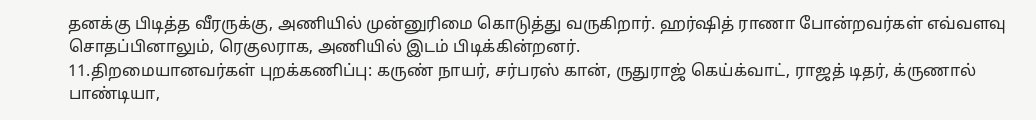தனக்கு பிடித்த வீரருக்கு, அணியில் முன்னுரிமை கொடுத்து வருகிறார். ஹர்ஷித் ராணா போன்றவர்கள் எவ்வளவு சொதப்பினாலும், ரெகுலராக, அணியில் இடம் பிடிக்கின்றனர்.
11.திறமையானவர்கள் புறக்கணிப்பு: கருண் நாயர், சர்பரஸ் கான், ருதுராஜ் கெய்க்வாட், ராஜத் டிதர், க்ருணால் பாண்டியா,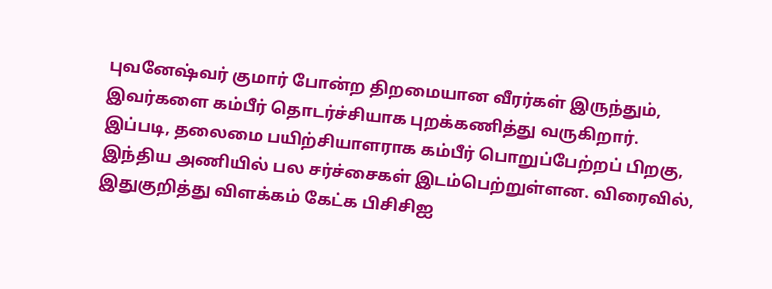புவனேஷ்வர் குமார் போன்ற திறமையான வீரர்கள் இருந்தும், இவர்களை கம்பீர் தொடர்ச்சியாக புறக்கணித்து வருகிறார்.
இப்படி, தலைமை பயிற்சியாளராக கம்பீர் பொறுப்பேற்றப் பிறகு, இந்திய அணியில் பல சர்ச்சைகள் இடம்பெற்றுள்ளன. விரைவில், இதுகுறித்து விளக்கம் கேட்க பிசிசிஐ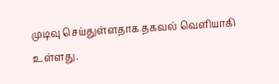முடிவு செய்துள்ளதாக தகவல் வெளியாகி உள்ளது.